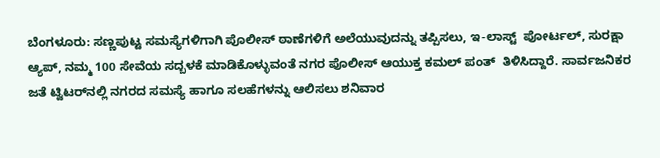ಬೆಂಗಳೂರು: ಸಣ್ಣಪುಟ್ಟ ಸಮಸ್ಯೆಗಳಿಗಾಗಿ ಪೊಲೀಸ್ ಠಾಣೆಗಳಿಗೆ ಅಲೆಯುವುದನ್ನು ತಪ್ಪಿಸಲು, ಇ-ಲಾಸ್ಟ್  ಪೋರ್ಟಲ್, ಸುರಕ್ಷಾ ಆ್ಯಪ್, ನಮ್ಮ 100 ಸೇವೆಯ ಸದ್ಬಳಕೆ ಮಾಡಿಕೊಳ್ಳುವಂತೆ ನಗರ ಪೊಲೀಸ್ ಆಯುಕ್ತ ಕಮಲ್ ಪಂತ್  ತಿಳಿಸಿದ್ದಾರೆ. ಸಾರ್ವಜನಿಕರ ಜತೆ ಟ್ವಿಟರ್‌ನಲ್ಲಿ ನಗರದ ಸಮಸ್ಯೆ ಹಾಗೂ ಸಲಹೆಗಳನ್ನು ಆಲಿಸಲು ಶನಿವಾರ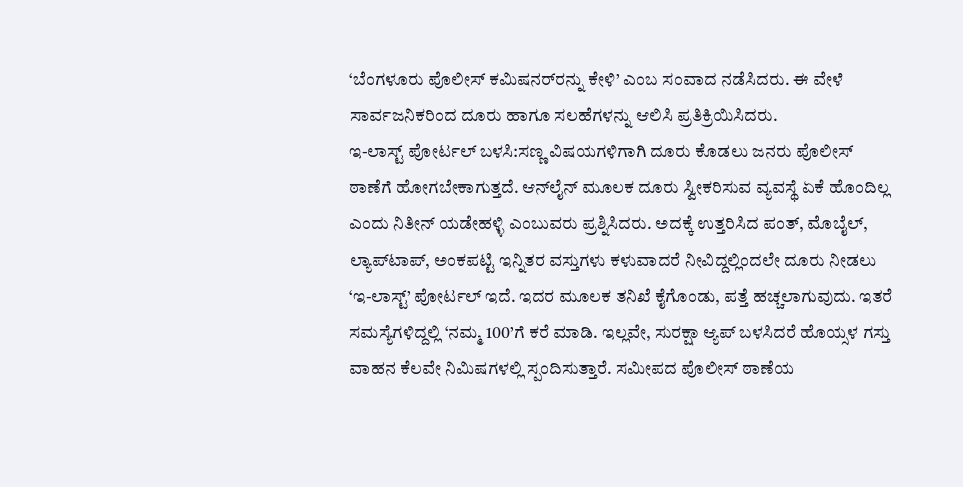‘ಬೆಂಗಳೂರು ಪೊಲೀಸ್ ಕಮಿಷನರ್‌ರನ್ನು ಕೇಳಿ’ ಎಂಬ ಸಂವಾದ ನಡೆಸಿದರು. ಈ ವೇಳೆ ಸಾರ್ವಜನಿಕರಿಂದ ದೂರು ಹಾಗೂ ಸಲಹೆಗಳನ್ನು ಆಲಿಸಿ ಪ್ರತಿಕ್ರಿಯಿಸಿದರು.
ಇ-ಲಾಸ್ಟ್ ಪೋರ್ಟಲ್ ಬಳಸಿ:ಸಣ್ಣ ವಿಷಯಗಳಿಗಾಗಿ ದೂರು ಕೊಡಲು ಜನರು ಪೊಲೀಸ್ ಠಾಣೆಗೆ ಹೋಗಬೇಕಾಗುತ್ತದೆ. ಆನ್‌ಲೈನ್ ಮೂಲಕ ದೂರು ಸ್ವೀಕರಿಸುವ ವ್ಯವಸ್ಥೆ ಏಕೆ ಹೊಂದಿಲ್ಲ ಎಂದು ನಿತೀನ್ ಯಡೇಹಳ್ಳಿ ಎಂಬುವರು ಪ್ರಶ್ನಿಸಿದರು. ಅದಕ್ಕೆ ಉತ್ತರಿಸಿದ ಪಂತ್, ಮೊಬೈಲ್, ಲ್ಯಾಪ್‌ಟಾಪ್, ಅಂಕಪಟ್ಟಿ ಇನ್ನಿತರ ವಸ್ತುಗಳು ಕಳುವಾದರೆ ನೀವಿದ್ದಲ್ಲಿಂದಲೇ ದೂರು ನೀಡಲು ‘ಇ-ಲಾಸ್ಟ್’ ಪೋರ್ಟಲ್ ಇದೆ. ಇದರ ಮೂಲಕ ತನಿಖೆ ಕೈಗೊಂಡು, ಪತ್ತೆ ಹಚ್ಚಲಾಗುವುದು. ಇತರೆ ಸಮಸ್ಯೆಗಳಿದ್ದಲ್ಲಿ ‘ನಮ್ಮ 100’ಗೆ ಕರೆ ಮಾಡಿ. ಇಲ್ಲವೇ, ಸುರಕ್ಷಾ ಆ್ಯಪ್ ಬಳಸಿದರೆ ಹೊಯ್ಸಳ ಗಸ್ತು ವಾಹನ ಕೆಲವೇ ನಿಮಿಷಗಳಲ್ಲಿ ಸ್ಪಂದಿಸುತ್ತಾರೆ. ಸಮೀಪದ ಪೊಲೀಸ್ ಠಾಣೆಯ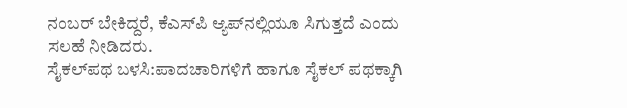ನಂಬರ್ ಬೇಕಿದ್ದರೆ, ಕೆಎಸ್‌ಪಿ ಆ್ಯಪ್‌ನಲ್ಲಿಯೂ ಸಿಗುತ್ತದೆ ಎಂದು ಸಲಹೆ ನೀಡಿದರು.
ಸೈಕಲ್‌ಪಥ ಬಳಸಿ:ಪಾದಚಾರಿಗಳಿಗೆ ಹಾಗೂ ಸೈಕಲ್ ಪಥಕ್ಕಾಗಿ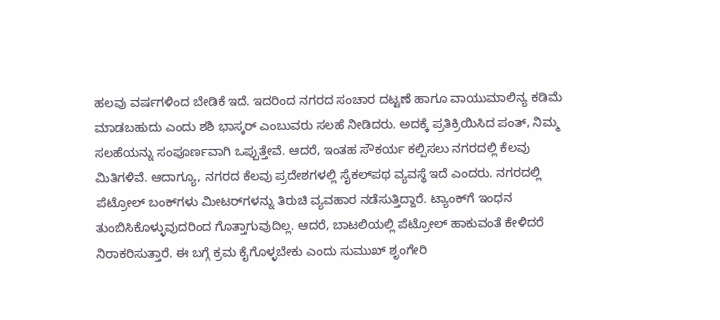ಹಲವು ವರ್ಷಗಳಿಂದ ಬೇಡಿಕೆ ಇದೆ. ಇದರಿಂದ ನಗರದ ಸಂಚಾರ ದಟ್ಟಣೆ ಹಾಗೂ ವಾಯುಮಾಲಿನ್ಯ ಕಡಿಮೆ ಮಾಡಬಹುದು ಎಂದು ಶಶಿ ಭಾಸ್ಕರ್ ಎಂಬುವರು ಸಲಹೆ ನೀಡಿದರು. ಅದಕ್ಕೆ ಪ್ರತಿಕ್ರಿಯಿಸಿದ ಪಂತ್, ನಿಮ್ಮ ಸಲಹೆಯನ್ನು ಸಂಪೂರ್ಣವಾಗಿ ಒಪ್ಪುತ್ತೇವೆ. ಆದರೆ, ಇಂತಹ ಸೌಕರ್ಯ ಕಲ್ಪಿಸಲು ನಗರದಲ್ಲಿ ಕೆಲವು ಮಿತಿಗಳಿವೆ. ಆದಾಗ್ಯೂ, ನಗರದ ಕೆಲವು ಪ್ರದೇಶಗಳಲ್ಲಿ ಸೈಕಲ್‌ಪಥ ವ್ಯವಸ್ಥೆ ಇದೆ ಎಂದರು. ನಗರದಲ್ಲಿ ಪೆಟ್ರೋಲ್ ಬಂಕ್‌ಗಳು ಮೀಟರ್‌ಗಳನ್ನು ತಿರುಚಿ ವ್ಯವಹಾರ ನಡೆಸುತ್ತಿದ್ದಾರೆ. ಟ್ಯಾಂಕ್‌ಗೆ ಇಂಧನ ತುಂಬಿಸಿಕೊಳ್ಳುವುದರಿಂದ ಗೊತ್ತಾಗುವುದಿಲ್ಲ. ಆದರೆ, ಬಾಟಲಿಯಲ್ಲಿ ಪೆಟ್ರೋಲ್ ಹಾಕುವಂತೆ ಕೇಳಿದರೆ ನಿರಾಕರಿಸುತ್ತಾರೆ. ಈ ಬಗ್ಗೆ ಕ್ರಮ ಕೈಗೊಳ್ಳಬೇಕು ಎಂದು ಸುಮುಖ್ ಶೃಂಗೇರಿ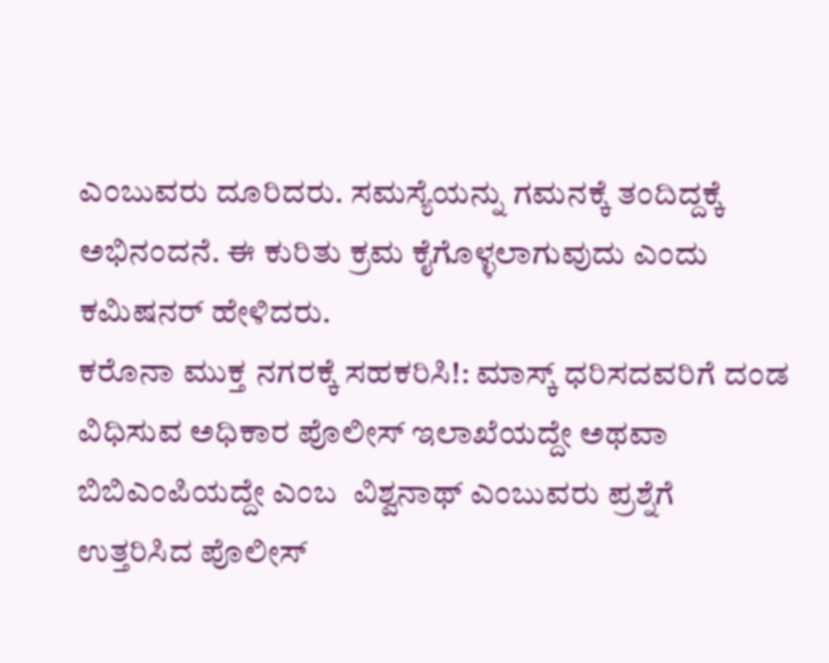ಎಂಬುವರು ದೂರಿದರು. ಸಮಸ್ಯೆಯನ್ನು ಗಮನಕ್ಕೆ ತಂದಿದ್ದಕ್ಕೆ ಅಭಿನಂದನೆ. ಈ ಕುರಿತು ಕ್ರಮ ಕೈಗೊಳ್ಳಲಾಗುವುದು ಎಂದು ಕಮಿಷನರ್ ಹೇಳಿದರು.
ಕರೊನಾ ಮುಕ್ತ ನಗರಕ್ಕೆ ಸಹಕರಿಸಿ!: ಮಾಸ್ಕ್ ಧರಿಸದವರಿಗೆ ದಂಡ ವಿಧಿಸುವ ಅಧಿಕಾರ ಪೊಲೀಸ್ ಇಲಾಖೆಯದ್ದೇ ಅಥವಾ ಬಿಬಿಎಂಪಿಯದ್ದೇ ಎಂಬ  ವಿಶ್ವನಾಥ್ ಎಂಬುವರು ಪ್ರಶ್ನೆಗೆ ಉತ್ತರಿಸಿದ ಪೊಲೀಸ್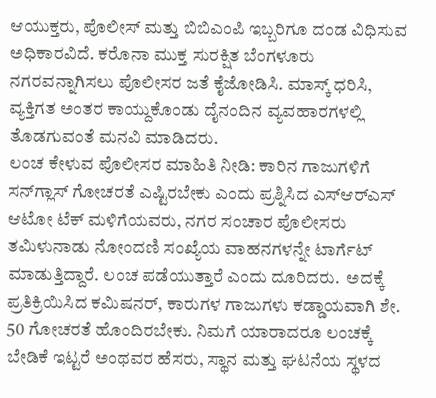ಆಯುಕ್ತರು, ಪೊಲೀಸ್ ಮತ್ತು ಬಿಬಿಎಂಪಿ ಇಬ್ಬರಿಗೂ ದಂಡ ವಿಧಿಸುವ ಅಧಿಕಾರವಿದೆ. ಕರೊನಾ ಮುಕ್ತ ಸುರಕ್ಷಿತ ಬೆಂಗಳೂರು ನಗರವನ್ನಾಗಿಸಲು ಪೊಲೀಸರ ಜತೆ ಕೈಜೋಡಿಸಿ. ಮಾಸ್ಕ್ ಧರಿಸಿ, ವ್ಯಕ್ತಿಗತ ಅಂತರ ಕಾಯ್ದುಕೊಂಡು ದೈನಂದಿನ ವ್ಯವಹಾರಗಳಲ್ಲಿ ತೊಡಗುವಂತೆ ಮನವಿ ಮಾಡಿದರು.
ಲಂಚ ಕೇಳುವ ಪೊಲೀಸರ ಮಾಹಿತಿ ನೀಡಿ: ಕಾರಿನ ಗಾಜುಗಳಿಗೆ ಸನ್‌ಗ್ಲಾಸ್ ಗೋಚರತೆ ಎಷ್ಟಿರಬೇಕು ಎಂದು ಪ್ರಶ್ನಿಸಿದ ಎಸ್‌ಆರ್‌ಎಸ್ ಆಟೋ ಟೆಕ್ ಮಳಿಗೆಯವರು, ನಗರ ಸಂಚಾರ ಪೊಲೀಸರು ತಮಿಳುನಾಡು ನೋಂದಣಿ ಸಂಖ್ಯೆಯ ವಾಹನಗಳನ್ನೇ ಟಾರ್ಗೆಟ್ ಮಾಡುತ್ತಿದ್ದಾರೆ. ಲಂಚ ಪಡೆಯುತ್ತಾರೆ ಎಂದು ದೂರಿದರು.  ಅದಕ್ಕೆ ಪ್ರತಿಕ್ರಿಯಿಸಿದ ಕಮಿಷನರ್, ಕಾರುಗಳ ಗಾಜುಗಳು ಕಡ್ಡಾಯವಾಗಿ ಶೇ. 50 ಗೋಚರತೆ ಹೊಂದಿರಬೇಕು. ನಿಮಗೆ ಯಾರಾದರೂ ಲಂಚಕ್ಕೆ ಬೇಡಿಕೆ ಇಟ್ಟರೆ ಅಂಥವರ ಹೆಸರು, ಸ್ಥಾನ ಮತ್ತು ಘಟನೆಯ ಸ್ಥಳದ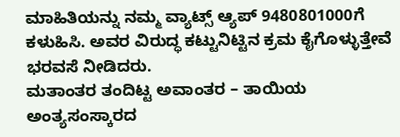ಮಾಹಿತಿಯನ್ನು ನಮ್ಮ ವ್ಯಾಟ್ಸ್ ಆ್ಯಪ್ 9480801000ಗೆ ಕಳುಹಿಸಿ. ಅವರ ವಿರುದ್ಧ ಕಟ್ಟುನಿಟ್ಟಿನ ಕ್ರಮ ಕೈಗೊಳ್ಳುತ್ತೇವೆ ಭರವಸೆ ನೀಡಿದರು.
ಮತಾಂತರ ತಂದಿಟ್ಟ ಅವಾಂತರ – ತಾಯಿಯ ಅಂತ್ಯಸಂಸ್ಕಾರದ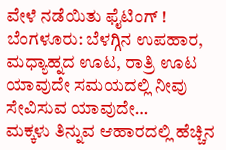ವೇಳೆ ನಡೆಯಿತು ಫೈಟಿಂಗ್ !
ಬೆಂಗಳೂರು: ಬೆಳಗ್ಗಿನ ಉಪಹಾರ, ಮಧ್ಯಾಹ್ನದ ಊಟ, ರಾತ್ರಿ ಊಟ ಯಾವುದೇ ಸಮಯದಲ್ಲಿ ನೀವು ಸೇವಿಸುವ ಯಾವುದೇ…
ಮಕ್ಕಳು ತಿನ್ನುವ ಆಹಾರದಲ್ಲಿ ಹೆಚ್ಚಿನ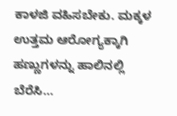ಕಾಳಜಿ ವಹಿಸಬೇಕು. ಮಕ್ಕಳ ಉತ್ತಮ ಆರೋಗ್ಯಕ್ಕಾಗಿ ಹಣ್ಣುಗಳನ್ನು ಹಾಲಿನಲ್ಲಿ ಬೆರೆಸಿ…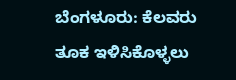ಬೆಂಗಳೂರು: ಕೆಲವರು ತೂಕ ಇಳಿಸಿಕೊಳ್ಳಲು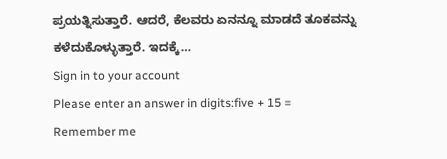ಪ್ರಯತ್ನಿಸುತ್ತಾರೆ. ಆದರೆ, ಕೆಲವರು ಏನನ್ನೂ ಮಾಡದೆ ತೂಕವನ್ನು ಕಳೆದುಕೊಳ್ಳುತ್ತಾರೆ. ಇದಕ್ಕೆ…
Sign in to your account
Please enter an answer in digits:five + 15 =
Remember me